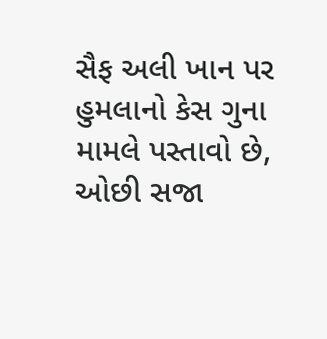સૈફ અલી ખાન પર હુમલાનો કેસ ગુના મામલે પસ્તાવો છે, ઓછી સજા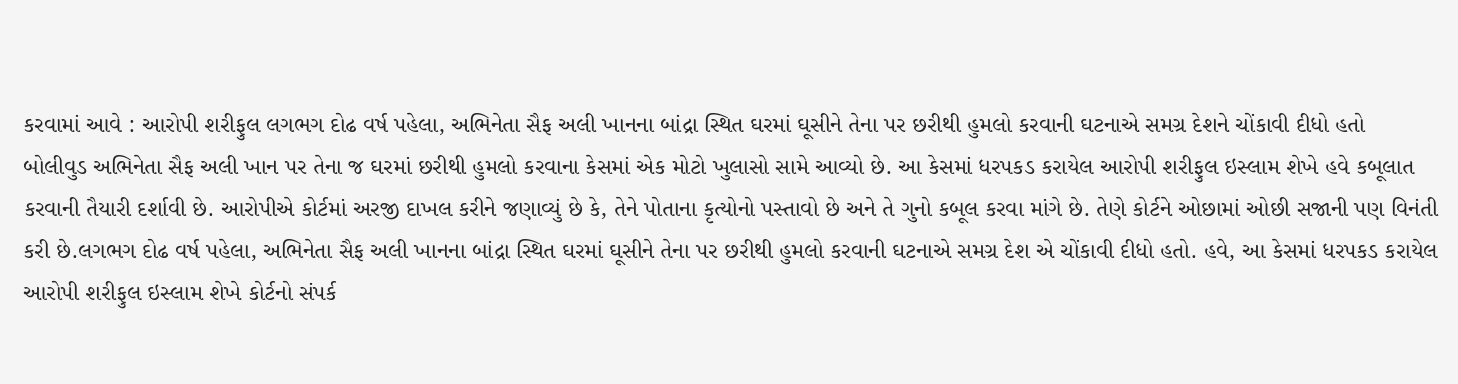કરવામાં આવે : આરોપી શરીફુલ લગભગ દોઢ વર્ષ પહેલા, અભિનેતા સૈફ અલી ખાનના બાંદ્રા સ્થિત ઘરમાં ઘૂસીને તેના પર છરીથી હુમલો કરવાની ઘટનાએ સમગ્ર દેશને ચોંકાવી દીધો હતો
બોલીવુડ અભિનેતા સૈફ અલી ખાન પર તેના જ ઘરમાં છરીથી હુમલો કરવાના કેસમાં એક મોટો ખુલાસો સામે આવ્યો છે. આ કેસમાં ધરપકડ કરાયેલ આરોપી શરીફુલ ઇસ્લામ શેખે હવે કબૂલાત કરવાની તૈયારી દર્શાવી છે. આરોપીએ કોર્ટમાં અરજી દાખલ કરીને જણાવ્યું છે કે, તેને પોતાના કૃત્યોનો પસ્તાવો છે અને તે ગુનો કબૂલ કરવા માંગે છે. તેણે કોર્ટને ઓછામાં ઓછી સજાની પણ વિનંતી કરી છે.લગભગ દોઢ વર્ષ પહેલા, અભિનેતા સૈફ અલી ખાનના બાંદ્રા સ્થિત ઘરમાં ઘૂસીને તેના પર છરીથી હુમલો કરવાની ઘટનાએ સમગ્ર દેશ એ ચોંકાવી દીધો હતો. હવે, આ કેસમાં ધરપકડ કરાયેલ આરોપી શરીફુલ ઇસ્લામ શેખે કોર્ટનો સંપર્ક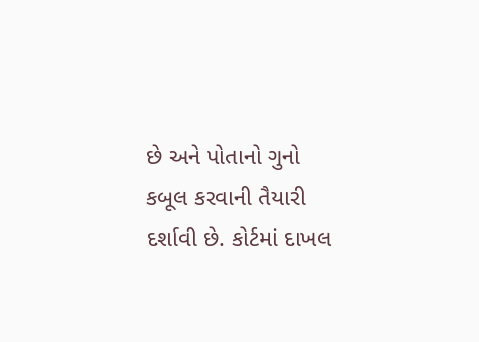છે અને પોતાનો ગુનો કબૂલ કરવાની તૈયારી દર્શાવી છે. કોર્ટમાં દાખલ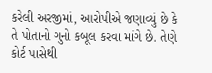કરેલી અરજીમાં, આરોપીએ જણાવ્યું છે કે તે પોતાનો ગુનો કબૂલ કરવા માંગે છે. તેણે કોર્ટ પાસેથી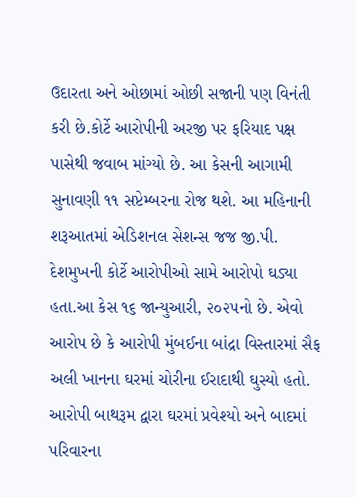ઉદારતા અને ઓછામાં ઓછી સજાની પણ વિનંતી કરી છે.કોર્ટે આરોપીની અરજી પર ફરિયાદ પક્ષ પાસેથી જવાબ માંગ્યો છે. આ કેસની આગામી સુનાવણી ૧૧ સપ્ટેમ્બરના રોજ થશે. આ મહિનાની શરૂઆતમાં એડિશનલ સેશન્સ જજ જી.પી. દેશમુખની કોર્ટે આરોપીઓ સામે આરોપો ઘડ્યા હતા.આ કેસ ૧૬ જાન્યુઆરી, ૨૦૨૫નો છે. એવો આરોપ છે કે આરોપી મુંબઈના બાંદ્રા વિસ્તારમાં સૈફ અલી ખાનના ઘરમાં ચોરીના ઈરાદાથી ઘુસ્યો હતો. આરોપી બાથરૂમ દ્વારા ઘરમાં પ્રવેશ્યો અને બાદમાં પરિવારના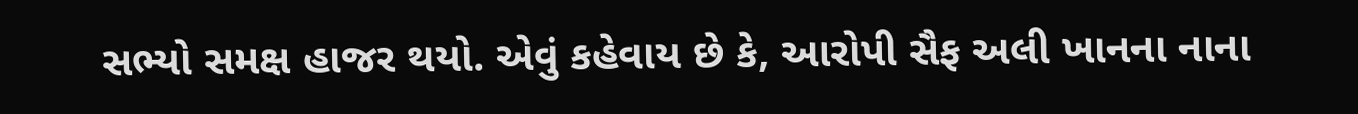સભ્યો સમક્ષ હાજર થયો. એવું કહેવાય છે કે, આરોપી સૈફ અલી ખાનના નાના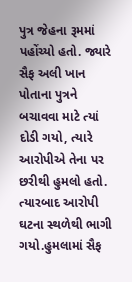પુત્ર જેહના રૂમમાં પહોંચ્યો હતો. જ્યારે સૈફ અલી ખાન પોતાના પુત્રને બચાવવા માટે ત્યાં દોડી ગયો, ત્યારે આરોપીએ તેના પર છરીથી હુમલો હતો. ત્યારબાદ આરોપી ઘટના સ્થળેથી ભાગી ગયો.હુમલામાં સૈફ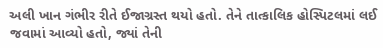અલી ખાન ગંભીર રીતે ઈજાગ્રસ્ત થયો હતો. તેને તાત્કાલિક હોસ્પિટલમાં લઈ જવામાં આવ્યો હતો, જ્યાં તેની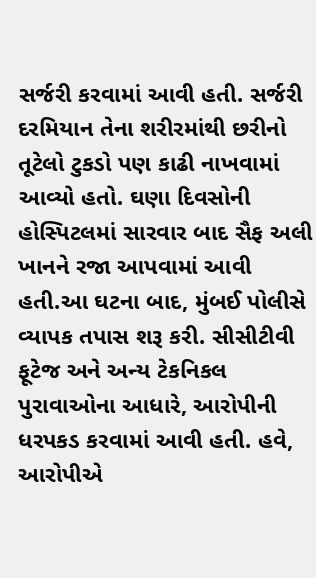સર્જરી કરવામાં આવી હતી. સર્જરી દરમિયાન તેના શરીરમાંથી છરીનો તૂટેલો ટુકડો પણ કાઢી નાખવામાં આવ્યો હતો. ઘણા દિવસોની હોસ્પિટલમાં સારવાર બાદ સૈફ અલી ખાનને રજા આપવામાં આવી હતી.આ ઘટના બાદ, મુંબઈ પોલીસે વ્યાપક તપાસ શરૂ કરી. સીસીટીવી ફૂટેજ અને અન્ય ટેકનિકલ પુરાવાઓના આધારે, આરોપીની ધરપકડ કરવામાં આવી હતી. હવે, આરોપીએ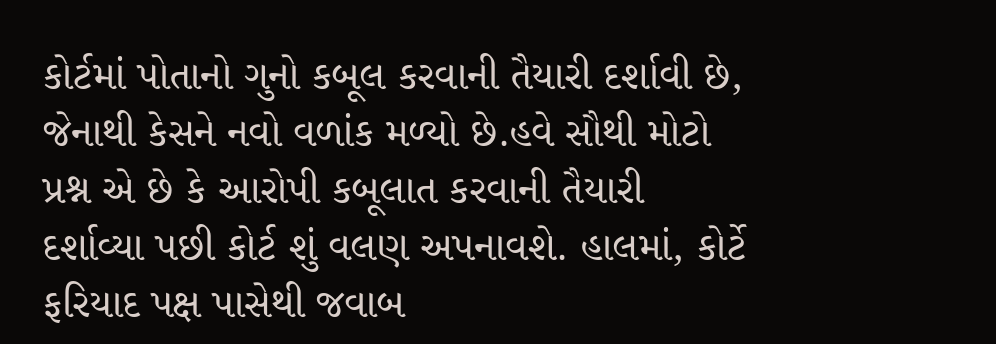કોર્ટમાં પોતાનો ગુનો કબૂલ કરવાની તૈયારી દર્શાવી છે, જેનાથી કેસને નવો વળાંક મળ્યો છે.હવે સૌથી મોટો પ્રશ્ન એ છે કે આરોપી કબૂલાત કરવાની તૈયારી દર્શાવ્યા પછી કોર્ટ શું વલણ અપનાવશે. હાલમાં, કોર્ટે ફરિયાદ પક્ષ પાસેથી જવાબ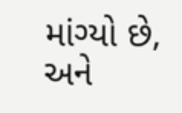માંગ્યો છે, અને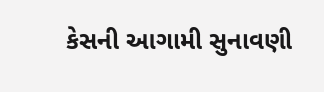કેસની આગામી સુનાવણી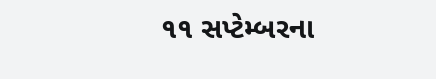૧૧ સપ્ટેમ્બરના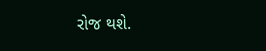રોજ થશે.